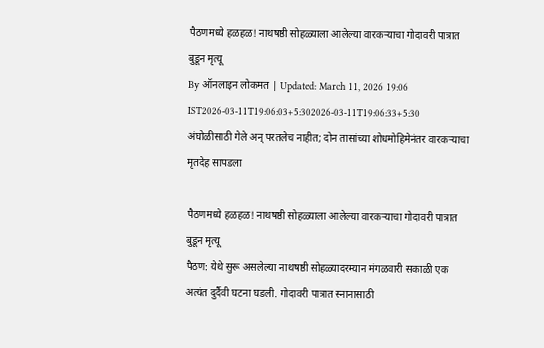पैठणमध्ये हळहळ! नाथषष्ठी सोहळ्याला आलेल्या वारकऱ्याचा गोदावरी पात्रात बुडून मृत्यू
By ऑनलाइन लोकमत | Updated: March 11, 2026 19:06 IST2026-03-11T19:06:03+5:302026-03-11T19:06:33+5:30
अंघोळीसाठी गेले अन् परतलेच नाहीत; दोन तासांच्या शोधमोहिमेनंतर वारकऱ्याचा मृतदेह सापडला

पैठणमध्ये हळहळ! नाथषष्ठी सोहळ्याला आलेल्या वारकऱ्याचा गोदावरी पात्रात बुडून मृत्यू
पैठण: येथे सुरू असलेल्या नाथषष्ठी सोहळ्यादरम्यान मंगळवारी सकाळी एक अत्यंत दुर्दैवी घटना घडली. गोदावरी पात्रात स्नानासाठी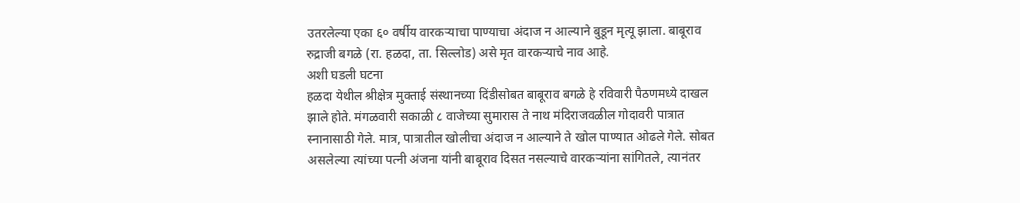उतरलेल्या एका ६० वर्षीय वारकऱ्याचा पाण्याचा अंदाज न आल्याने बुडून मृत्यू झाला. बाबूराव रुद्राजी बगळे (रा. हळदा, ता. सिल्लोड) असे मृत वारकऱ्याचे नाव आहे.
अशी घडली घटना
हळदा येथील श्रीक्षेत्र मुक्ताई संस्थानच्या दिंडीसोबत बाबूराव बगळे हे रविवारी पैठणमध्ये दाखल झाले होते. मंगळवारी सकाळी ८ वाजेच्या सुमारास ते नाथ मंदिराजवळील गोदावरी पात्रात स्नानासाठी गेले. मात्र, पात्रातील खोलीचा अंदाज न आल्याने ते खोल पाण्यात ओढले गेले. सोबत असलेल्या त्यांच्या पत्नी अंजना यांनी बाबूराव दिसत नसल्याचे वारकऱ्यांना सांगितले, त्यानंतर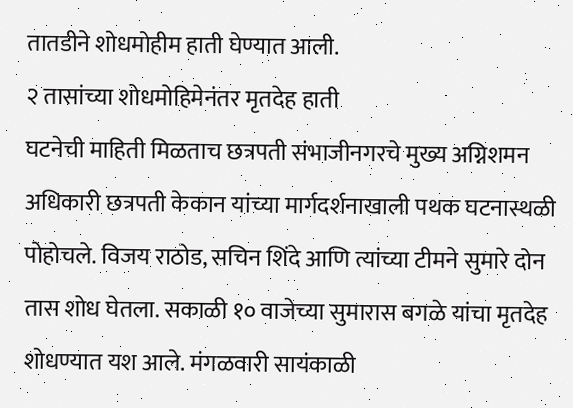तातडीने शोधमोहीम हाती घेण्यात आली.
२ तासांच्या शोधमोहिमेनंतर मृतदेह हाती
घटनेची माहिती मिळताच छत्रपती संभाजीनगरचे मुख्य अग्निशमन अधिकारी छत्रपती केकान यांच्या मार्गदर्शनाखाली पथक घटनास्थळी पोहोचले. विजय राठोड, सचिन शिंदे आणि त्यांच्या टीमने सुमारे दोन तास शोध घेतला. सकाळी १० वाजेच्या सुमारास बगळे यांचा मृतदेह शोधण्यात यश आले. मंगळवारी सायंकाळी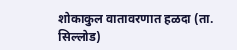शोकाकुल वातावरणात हळदा (ता. सिल्लोड)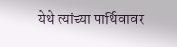येथे त्यांच्या पार्थिवावर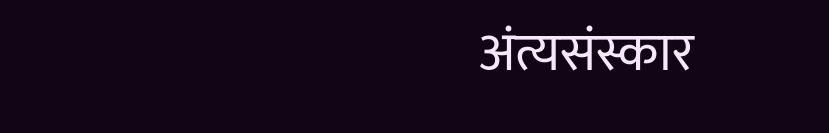अंत्यसंस्कार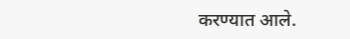करण्यात आले.